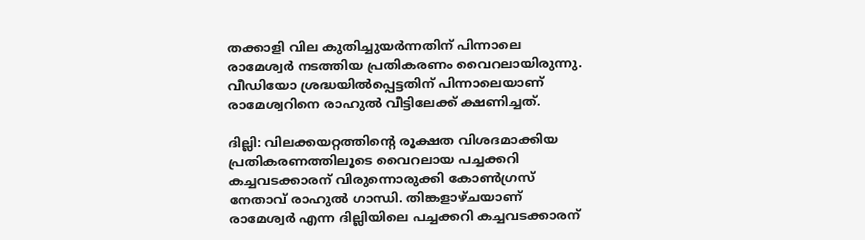തക്കാളി വില കുതിച്ചുയര്‍ന്നതിന് പിന്നാലെ രാമേശ്വര്‍ നടത്തിയ പ്രതികരണം വൈറലായിരുന്നു. വീഡിയോ ശ്രദ്ധയില്‍പ്പെട്ടതിന് പിന്നാലെയാണ് രാമേശ്വറിനെ രാഹുല്‍ വീട്ടിലേക്ക് ക്ഷണിച്ചത്.

ദില്ലി: വിലക്കയറ്റത്തിന്റെ രൂക്ഷത വിശദമാക്കിയ പ്രതികരണത്തിലൂടെ വൈറലായ പച്ചക്കറി കച്ചവടക്കാരന് വിരുന്നൊരുക്കി കോണ്‍ഗ്രസ് നേതാവ് രാഹുല്‍ ഗാന്ധി. തിങ്കളാഴ്ചയാണ് രാമേശ്വര്‍ എന്ന ദില്ലിയിലെ പച്ചക്കറി കച്ചവടക്കാരന്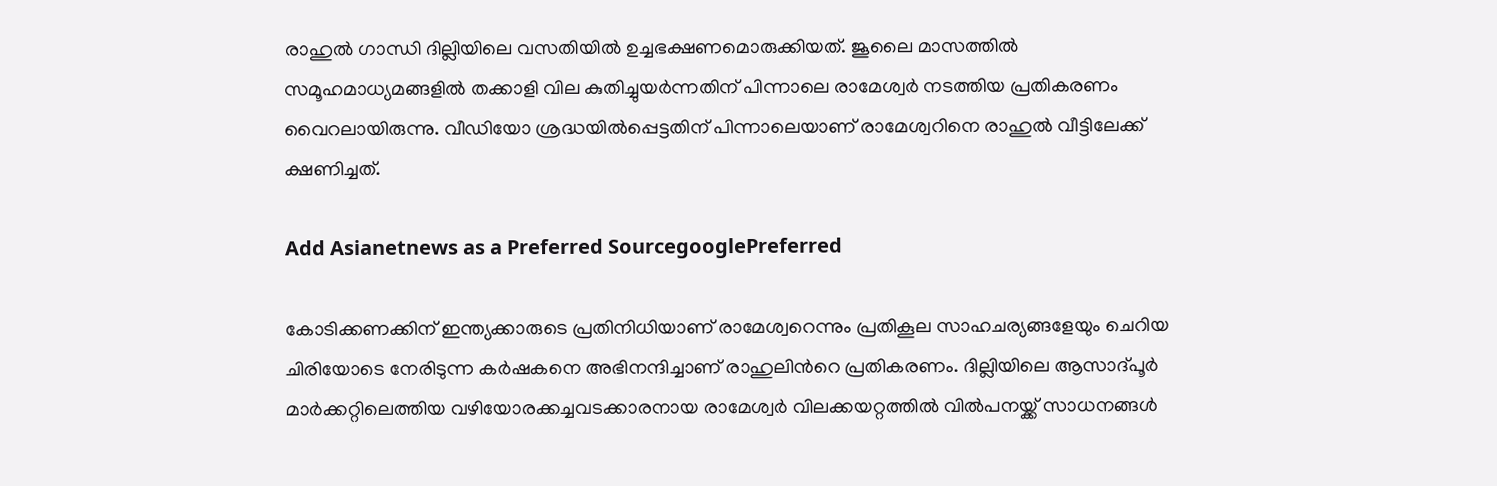രാഹുല്‍ ഗാന്ധി ദില്ലിയിലെ വസതിയില്‍ ഉച്ചഭക്ഷണമൊരുക്കിയത്. ജൂലൈ മാസത്തില്‍ സമൂഹമാധ്യമങ്ങളില്‍ തക്കാളി വില കുതിച്ചുയര്‍ന്നതിന് പിന്നാലെ രാമേശ്വര്‍ നടത്തിയ പ്രതികരണം വൈറലായിരുന്നു. വീഡിയോ ശ്രദ്ധയില്‍പ്പെട്ടതിന് പിന്നാലെയാണ് രാമേശ്വറിനെ രാഹുല്‍ വീട്ടിലേക്ക് ക്ഷണിച്ചത്.

Add Asianetnews as a Preferred SourcegooglePreferred

കോടിക്കണക്കിന് ഇന്ത്യക്കാരുടെ പ്രതിനിധിയാണ് രാമേശ്വറെന്നും പ്രതികൂല സാഹചര്യങ്ങളേയും ചെറിയ ചിരിയോടെ നേരിടുന്ന കര്‍ഷകനെ അഭിനന്ദിച്ചാണ് രാഹുലിന്‍റെ പ്രതികരണം. ദില്ലിയിലെ ആസാദ്പൂര്‍ മാര്‍ക്കറ്റിലെത്തിയ വഴിയോരക്കച്ചവടക്കാരനായ രാമേശ്വര്‍ വിലക്കയറ്റത്തില്‍ വില്‍പനയ്ക്ക് സാധനങ്ങള്‍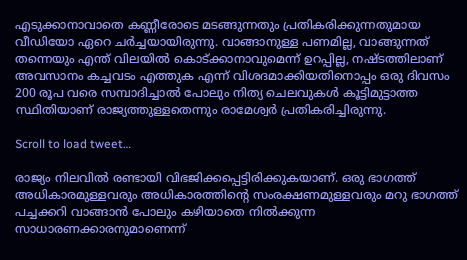എടുക്കാനാവാതെ കണ്ണീരോടെ മടങ്ങുന്നതും പ്രതികരിക്കുന്നതുമായ വീഡിയോ ഏറെ ചര്‍ച്ചയായിരുന്നു. വാങ്ങാനുള്ള പണമില്ല, വാങ്ങുന്നത് തന്നെയും എന്ത് വിലയില്‍ കൊട്ക്കാനാവുമെന്ന് ഉറപ്പില്ല, നഷ്ടത്തിലാണ് അവസാനം കച്ചവടം എത്തുക എന്ന് വിശദമാക്കിയതിനൊപ്പം ഒരു ദിവസം 200 രൂപ വരെ സമ്പാദിച്ചാല്‍ പോലും നിത്യ ചെലവുകള്‍ കൂട്ടിമുട്ടാത്ത സ്ഥിതിയാണ് രാജ്യത്തുള്ളതെന്നും രാമേശ്വര്‍ പ്രതികരിച്ചിരുന്നു.

Scroll to load tweet…

രാജ്യം നിലവില്‍ രണ്ടായി വിഭജിക്കപ്പെട്ടിരിക്കുകയാണ്. ഒരു ഭാഗത്ത് അധികാരമുള്ളവരും അധികാരത്തിന്‍റെ സംരക്ഷണമുള്ളവരും മറു ഭാഗത്ത് പച്ചക്കറി വാങ്ങാന്‍ പോലും കഴിയാതെ നില്‍ക്കുന്ന സാധാരണക്കാരനുമാണെന്ന്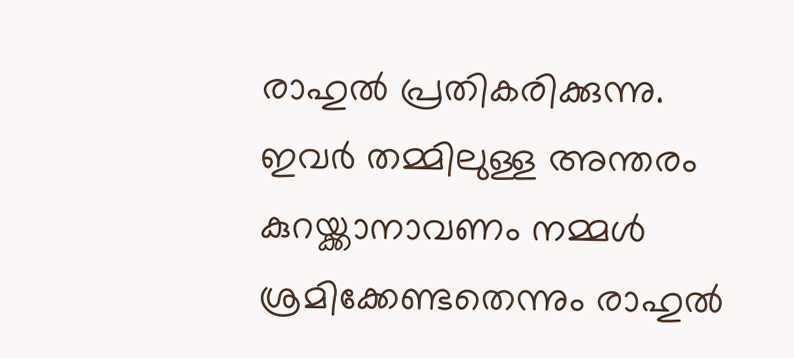രാഹുല്‍ പ്രതികരിക്കുന്നു. ഇവര്‍ തമ്മിലുള്ള അന്തരം കുറയ്ക്കാനാവണം നമ്മള്‍ ശ്രമിക്കേണ്ടതെന്നും രാഹുല്‍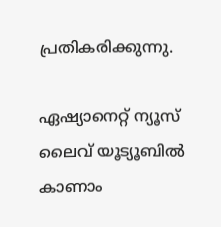പ്രതികരിക്കുന്നു.

ഏഷ്യാനെറ്റ് ന്യൂസ് ലൈവ് യൂട്യൂബിൽ കാണാം